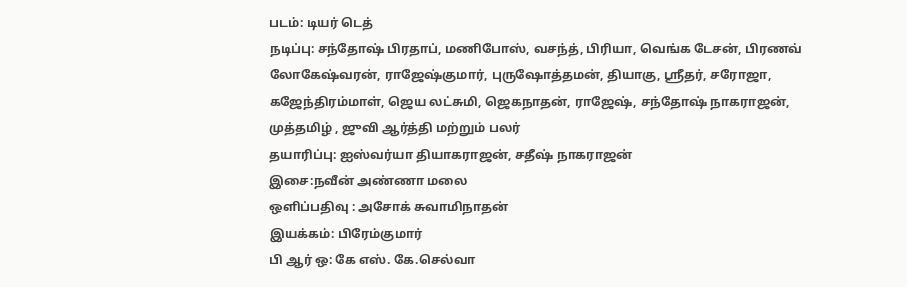படம்: டியர் டெத்
நடிப்பு: சந்தோஷ் பிரதாப், மணிபோஸ், வசந்த், பிரியா, வெங்க டேசன், பிரணவ் லோகேஷ்வரன், ராஜேஷ்குமார், புருஷோத்தமன், தியாகு, ஸ்ரீதர், சரோஜா, கஜேந்திரம்மாள், ஜெய லட்சுமி, ஜெகநாதன், ராஜேஷ், சந்தோஷ் நாகராஜன், முத்தமிழ் , ஜுவி ஆர்த்தி மற்றும் பலர்
தயாரிப்பு: ஐஸ்வர்யா தியாகராஜன், சதீஷ் நாகராஜன்
இசை:நவீன் அண்ணா மலை
ஒளிப்பதிவு : அசோக் சுவாமிநாதன்
இயக்கம்: பிரேம்குமார்
பி ஆர் ஒ: கே எஸ். கே.செல்வா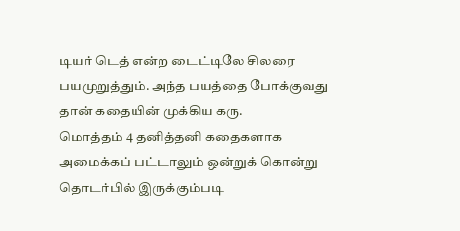டியர் டெத் என்ற டைட்டிலே சிலரை பயமுறுத்தும். அந்த பயத்தை போக்குவது தான் கதையின் முக்கிய கரு.
மொத்தம் 4 தனித்தனி கதைகளாக அமைக்கப் பட்டாலும் ஒன்றுக் கொன்று தொடர்பில் இருக்கும்படி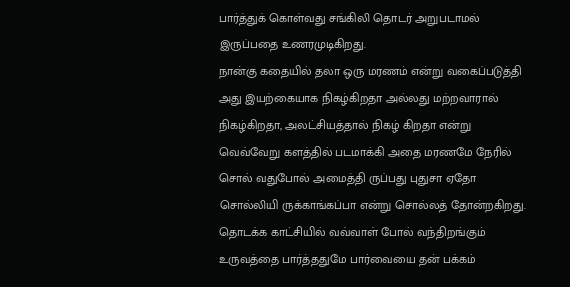பார்த்துக் கொள்வது சங்கிலி தொடர் அறுபடாமல் இருப்பதை உணரமுடிகிறது.
நான்கு கதையில் தலா ஒரு மரணம் என்று வகைப்படுத்தி அது இயற்கையாக நிகழ்கிறதா அல்லது மற்றவாரால் நிகழ்கிறதா, அலட்சியத்தால் நிகழ் கிறதா என்று வெவ்வேறு களத்தில் படமாக்கி அதை மரணமே நேரில் சொல் வதுபோல் அமைத்தி ருப்பது புதுசா ஏதோ சொல்லியி ருக்காங்கப்பா என்று சொல்லத் தோன்றகிறது.
தொடக்க காட்சியில் வவ்வாள் போல் வந்திறங்கும் உருவத்தை பார்த்ததுமே பார்வையை தன் பக்கம்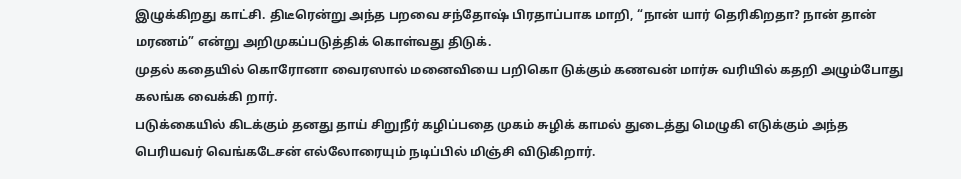இழுக்கிறது காட்சி. திடீரென்று அந்த பறவை சந்தோஷ் பிரதாப்பாக மாறி, “நான் யார் தெரிகிறதா? நான் தான் மரணம்” என்று அறிமுகப்படுத்திக் கொள்வது திடுக்.
முதல் கதையில் கொரோனா வைரஸால் மனைவியை பறிகொ டுக்கும் கணவன் மார்சு வரியில் கதறி அழும்போது கலங்க வைக்கி றார்.
படுக்கையில் கிடக்கும் தனது தாய் சிறுநீர் கழிப்பதை முகம் சுழிக் காமல் துடைத்து மெழுகி எடுக்கும் அந்த பெரியவர் வெங்கடேசன் எல்லோரையும் நடிப்பில் மிஞ்சி விடுகிறார்.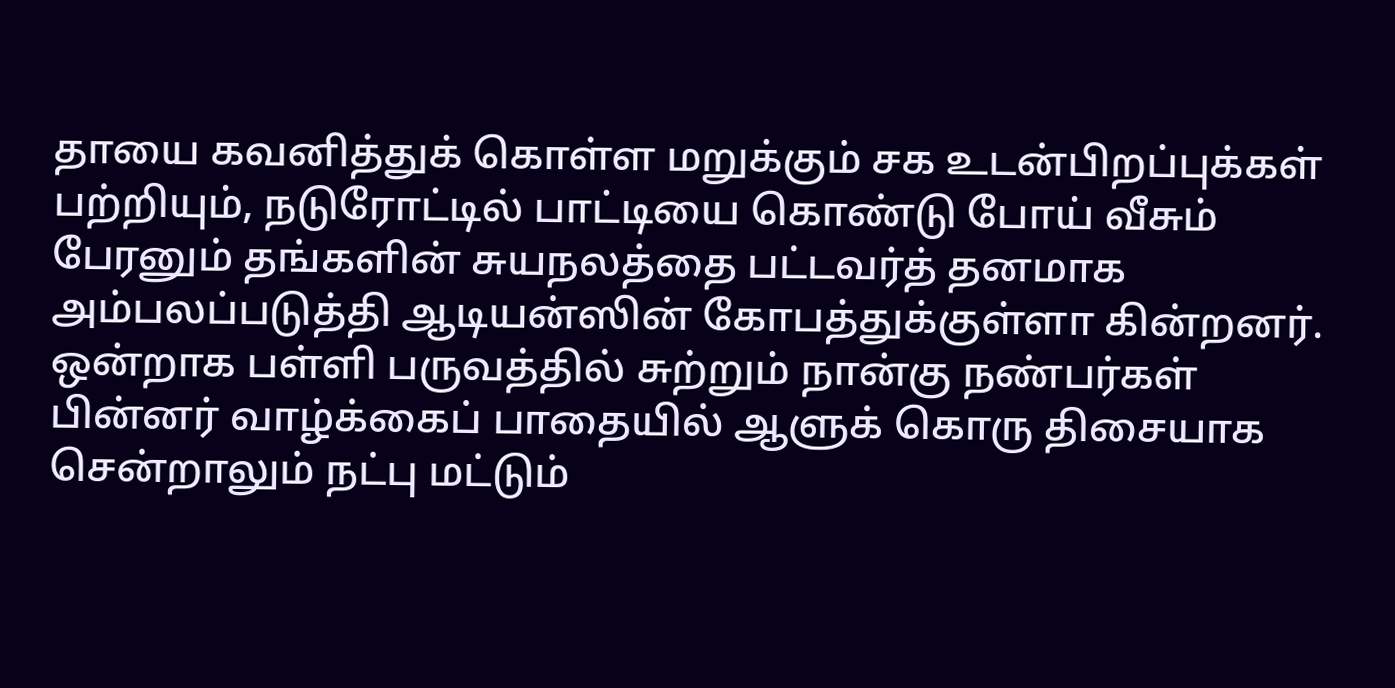தாயை கவனித்துக் கொள்ள மறுக்கும் சக உடன்பிறப்புக்கள் பற்றியும், நடுரோட்டில் பாட்டியை கொண்டு போய் வீசும் பேரனும் தங்களின் சுயநலத்தை பட்டவர்த் தனமாக அம்பலப்படுத்தி ஆடியன்ஸின் கோபத்துக்குள்ளா கின்றனர்.
ஒன்றாக பள்ளி பருவத்தில் சுற்றும் நான்கு நண்பர்கள் பின்னர் வாழ்க்கைப் பாதையில் ஆளுக் கொரு திசையாக சென்றாலும் நட்பு மட்டும்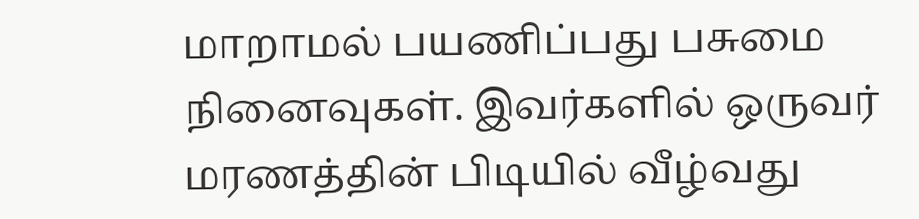மாறாமல் பயணிப்பது பசுமை நினைவுகள். இவர்களில் ஒருவர் மரணத்தின் பிடியில் வீழ்வது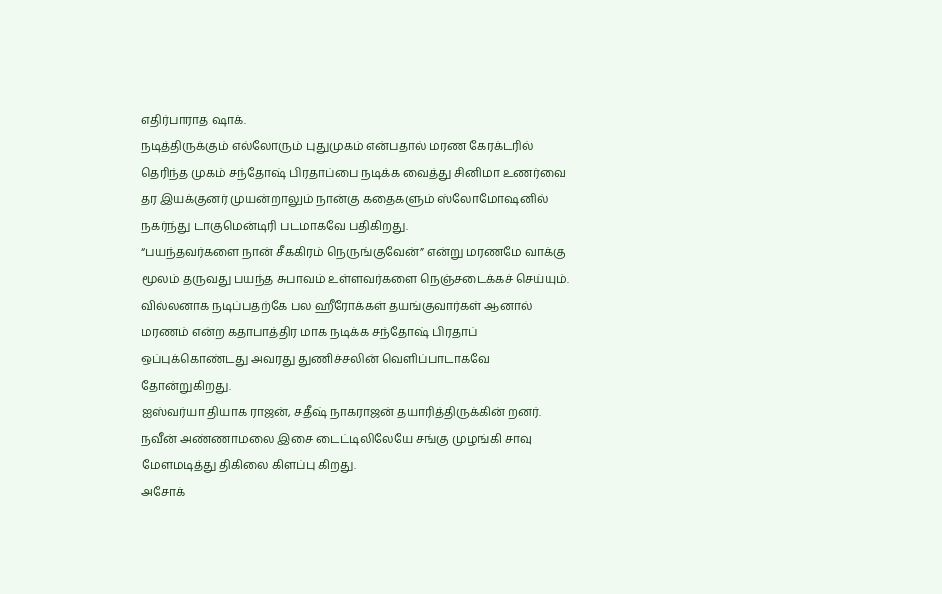எதிர்பாராத ஷாக்.
நடித்திருக்கும் எல்லோரும் புதுமுகம் என்பதால் மரண கேரக்டரில் தெரிந்த முகம் சந்தோஷ் பிரதாப்பை நடிக்க வைத்து சினிமா உணர்வை தர இயக்குனர் முயன்றாலும் நான்கு கதைகளும் ஸ்லோமோஷனில் நகர்ந்து டாகுமென்டிரி படமாகவே பதிகிறது.
“பயந்தவர்களை நான் சீககிரம் நெருங்குவேன்” என்று மரணமே வாக்கு மூலம் தருவது பயந்த சுபாவம் உள்ளவர்களை நெஞ்சடைக்கச் செய்யும்.
வில்லனாக நடிப்பதற்கே பல ஹீரோக்கள் தயங்குவார்கள் ஆனால் மரணம் என்ற கதாபாத்திர மாக நடிக்க சந்தோஷ் பிரதாப் ஒப்புக்கொண்டது அவரது துணிச்சலின் வெளிப்பாடாகவே தோன்றுகிறது.
ஐஸ்வர்யா தியாக ராஜன், சதீஷ் நாகராஜன் தயாரித்திருக்கின் றனர்.
நவீன் அண்ணாமலை இசை டைட்டிலிலேயே சங்கு முழங்கி சாவு மேளமடித்து திகிலை கிளப்பு கிறது.
அசோக்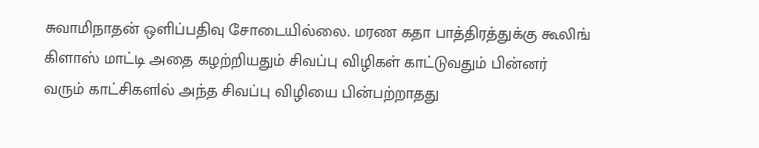சுவாமிநாதன் ஒளிப்பதிவு சோடையில்லை. மரண கதா பாத்திரத்துக்கு கூலிங் கிளாஸ் மாட்டி அதை கழற்றியதும் சிவப்பு விழிகள் காட்டுவதும் பின்னர் வரும் காட்சிகளlல் அந்த சிவப்பு விழியை பின்பற்றாதது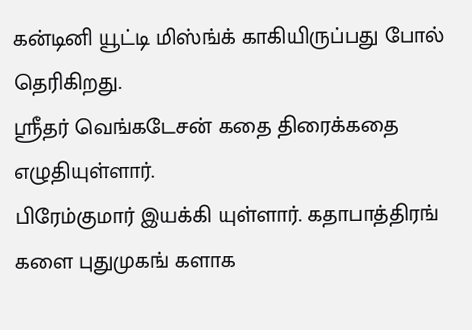கன்டினி யூட்டி மிஸ்ங்க் காகியிருப்பது போல் தெரிகிறது.
ஸ்ரீதர் வெங்கடேசன் கதை திரைக்கதை எழுதியுள்ளார்.
பிரேம்குமார் இயக்கி யுள்ளார். கதாபாத்திரங் களை புதுமுகங் களாக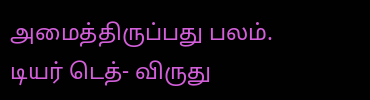அமைத்திருப்பது பலம்.
டியர் டெத்- விருது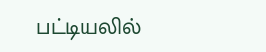பட்டியலில்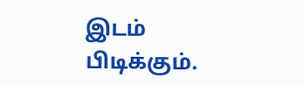இடம் பிடிக்கும்.